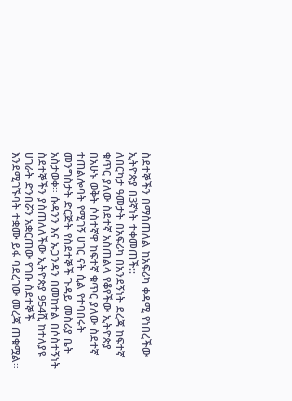ስደተኞችን በማስጠለል ከአፍሪካ ቀዳሚ የነበረችው ኢትዮጵያ በ3ኛነት ተቀመጠች::
ለበርካታ ዓመታት በአፍሪካ በአንደኝነት ደረጃ ከፍተኛ ቁጥር ያለው ስደተኛ አስጠልላ የቆየችው ኢትዮጵያ በአሁኑ ወቅት ሶስተኛዋ ከፍተኛ ቁጥር ያለው ስደተኛ ተጠልሎባት የሚገኝ ሀገር ናት ሲል የተባበሩት መንግስታት ድርጅት የስደተኞች ጉዳይ መስሪያ ቤት አስታወቀ። ሱዳንን እና ኡጋንዳን በመከተል በሶስተኝነት ስደተኞችን ያስጠለለችው ኢትዮጵያ 954ሺ ከተለያዩ ሀገራት ድንበሯን አቋርጠው የገቡ ስደተኞች እንደሚገኙባት ተቋሙ ይፋ ባደረገው መረጃ ጠቁሟል።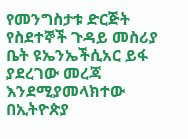የመንግስታቱ ድርጅት የስደተኞች ጉዳይ መስሪያ ቤት ዩኤንኤችሲአር ይፋ ያደረገው መረጃ እንደሚያመላክተው በኢትዮጵያ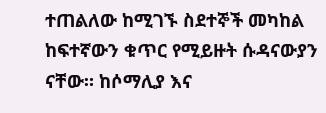ተጠልለው ከሚገኙ ስደተኞች መካከል ከፍተኛውን ቁጥር የሚይዙት ሱዳናውያን ናቸው። ከሶማሊያ እና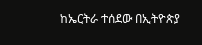ከኤርትራ ተሰደው በኢትዮጵያ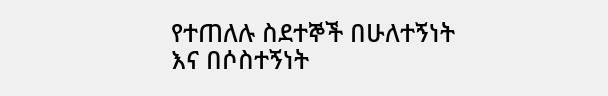የተጠለሉ ስደተኞች በሁለተኝነት እና በሶስተኝነት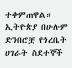ተቀምጠዋል። ኢትዮጵያ በሁሉም ድንበሮቿ የጎረቤት ሀገራት ስደተኞች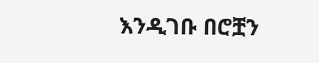እንዲገቡ በሮቿን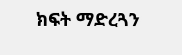ክፍት ማድረጓን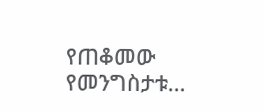የጠቆመው የመንግስታቱ…